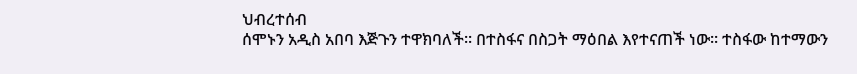ህብረተሰብ
ሰሞኑን አዲስ አበባ እጅጉን ተዋክባለች፡፡ በተስፋና በስጋት ማዕበል እየተናጠች ነው፡፡ ተስፋው ከተማውን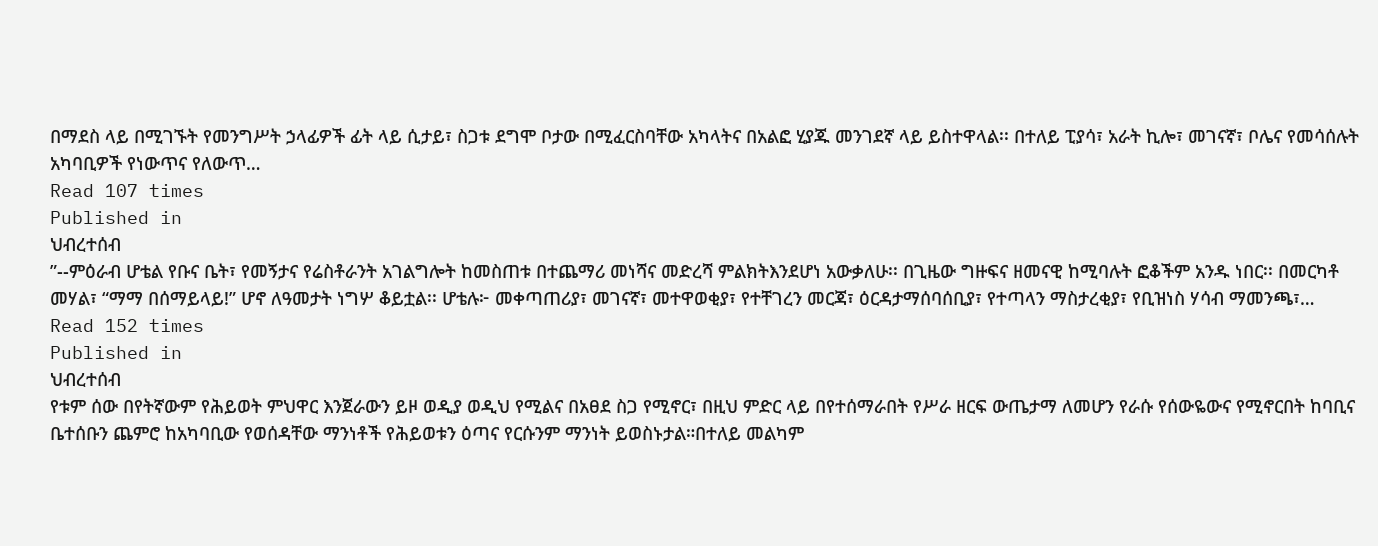በማደስ ላይ በሚገኙት የመንግሥት ኃላፊዎች ፊት ላይ ሲታይ፣ ስጋቱ ደግሞ ቦታው በሚፈርስባቸው አካላትና በአልፎ ሂያጁ መንገደኛ ላይ ይስተዋላል፡፡ በተለይ ፒያሳ፣ አራት ኪሎ፣ መገናኛ፣ ቦሌና የመሳሰሉት አካባቢዎች የነውጥና የለውጥ…
Read 107 times
Published in
ህብረተሰብ
”--ምዕራብ ሆቴል የቡና ቤት፣ የመኝታና የሬስቶራንት አገልግሎት ከመስጠቱ በተጨማሪ መነሻና መድረሻ ምልክትእንደሆነ አውቃለሁ፡፡ በጊዜው ግዙፍና ዘመናዊ ከሚባሉት ፎቆችም አንዱ ነበር፡፡ በመርካቶ መሃል፣ “ማማ በሰማይላይ!” ሆኖ ለዓመታት ነግሦ ቆይቷል፡፡ ሆቴሉ፦ መቀጣጠሪያ፣ መገናኛ፣ መተዋወቂያ፣ የተቸገረን መርጃ፣ ዕርዳታማሰባሰቢያ፣ የተጣላን ማስታረቂያ፣ የቢዝነስ ሃሳብ ማመንጫ፣…
Read 152 times
Published in
ህብረተሰብ
የቱም ሰው በየትኛውም የሕይወት ምህዋር እንጀራውን ይዞ ወዲያ ወዲህ የሚልና በአፀደ ስጋ የሚኖር፣ በዚህ ምድር ላይ በየተሰማራበት የሥራ ዘርፍ ውጤታማ ለመሆን የራሱ የሰውዬውና የሚኖርበት ከባቢና ቤተሰቡን ጨምሮ ከአካባቢው የወሰዳቸው ማንነቶች የሕይወቱን ዕጣና የርሱንም ማንነት ይወስኑታል።በተለይ መልካም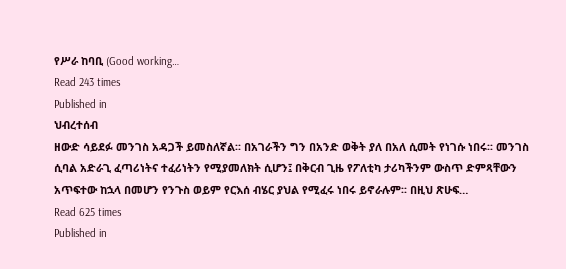የሥራ ከባቢ (Good working…
Read 243 times
Published in
ህብረተሰብ
ዘውድ ሳይደፉ መንገስ አዳጋች ይመስለኛል፡፡ በአገራችን ግን በአንድ ወቅት ያለ በአለ ሲመት የነገሱ ነበሩ፡፡ መንገስ ሲባል አድራጊ ፈጣሪነትና ተፈሪነትን የሚያመለክት ሲሆን፤ በቅርብ ጊዜ የፖለቲካ ታሪካችንም ውስጥ ድምጻቸውን አጥፍተው ከኋላ በመሆን የንጉስ ወይም የርእሰ ብሄር ያህል የሚፈሩ ነበሩ ይኖራሉም፡፡ በዚህ ጽሁፍ…
Read 625 times
Published in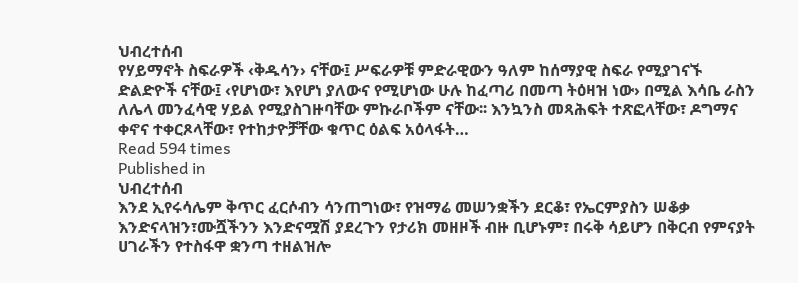ህብረተሰብ
የሃይማኖት ስፍራዎች ‹ቅዱሳን› ናቸው፤ ሥፍራዎቹ ምድራዊውን ዓለም ከሰማያዊ ስፍራ የሚያገናኙ ድልድዮች ናቸው፤ ‹የሆነው፣ እየሆነ ያለውና የሚሆነው ሁሉ ከፈጣሪ በመጣ ትዕዛዝ ነው› በሚል እሳቤ ራስን ለሌላ መንፈሳዊ ሃይል የሚያስገዙባቸው ምኩራቦችም ናቸው፡፡ እንኳንስ መጻሕፍት ተጽፎላቸው፣ ዶግማና ቀኖና ተቀርጾላቸው፣ የተከታዮቻቸው ቁጥር ዕልፍ አዕላፋት…
Read 594 times
Published in
ህብረተሰብ
እንደ ኢየሩሳሌም ቅጥር ፈርሶብን ሳንጠግነው፣ የዝማሬ መሠንቋችን ደርቆ፣ የኤርምያስን ሠቆቃ እንድናላዝን፣ሙሿችንን እንድናሟሽ ያደረጉን የታሪክ መዘዞች ብዙ ቢሆኑም፣ በሩቅ ሳይሆን በቅርብ የምናያት ሀገራችን የተስፋዋ ቋንጣ ተዘልዝሎ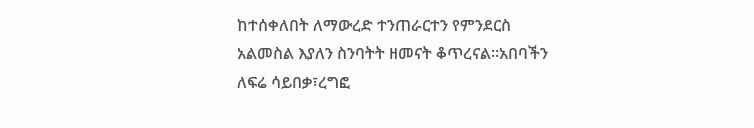ከተሰቀለበት ለማውረድ ተንጠራርተን የምንደርስ አልመስል እያለን ስንባትት ዘመናት ቆጥረናል።አበባችን ለፍሬ ሳይበቃ፣ረግፎ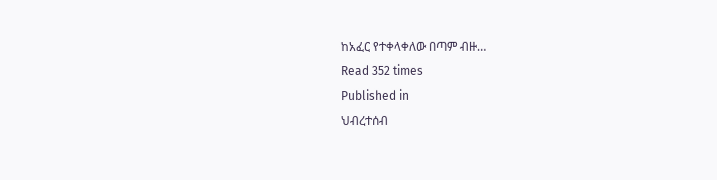ከአፈር የተቀላቀለው በጣም ብዙ…
Read 352 times
Published in
ህብረተሰብ